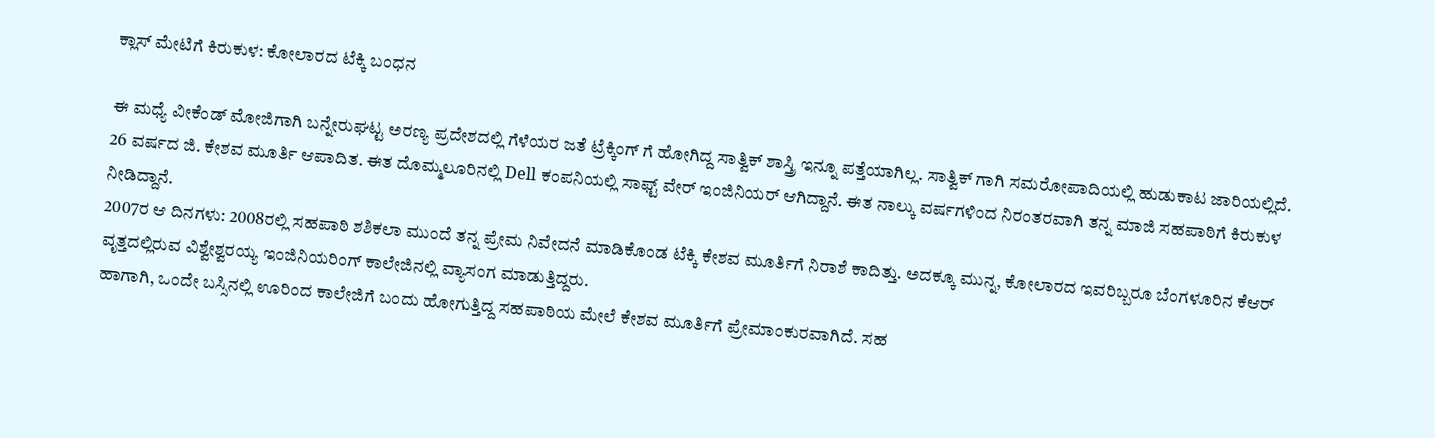ಕ್ಲಾಸ್ ಮೇಟಿಗೆ ಕಿರುಕುಳ: ಕೋಲಾರದ ಟೆಕ್ಕಿ ಬಂಧನ

ಈ ಮಧ್ಯೆ ವೀಕೆಂಡ್ ಮೋಜಿಗಾಗಿ ಬನ್ನೇರುಘಟ್ಟ ಅರಣ್ಯ ಪ್ರದೇಶದಲ್ಲಿ ಗೆಳೆಯರ ಜತೆ ಟ್ರೆಕ್ಕಿಂಗ್ ಗೆ ಹೋಗಿದ್ದ ಸಾತ್ವಿಕ್ ಶಾಸ್ತ್ರಿ ಇನ್ನೂ ಪತ್ತೆಯಾಗಿಲ್ಲ. ಸಾತ್ವಿಕ್ ಗಾಗಿ ಸಮರೋಪಾದಿಯಲ್ಲಿ ಹುಡುಕಾಟ ಜಾರಿಯಲ್ಲಿದೆ.
26 ವರ್ಷದ ಜಿ. ಕೇಶವ ಮೂರ್ತಿ ಆಪಾದಿತ. ಈತ ದೊಮ್ಮಲೂರಿನಲ್ಲಿ Dell ಕಂಪನಿಯಲ್ಲಿ ಸಾಫ್ಟ್ ವೇರ್ ಇಂಜಿನಿಯರ್ ಆಗಿದ್ದಾನೆ. ಈತ ನಾಲ್ಕು ವರ್ಷಗಳಿಂದ ನಿರಂತರವಾಗಿ ತನ್ನ ಮಾಜಿ ಸಹಪಾಠಿಗೆ ಕಿರುಕುಳ ನೀಡಿದ್ದಾನೆ.
2007ರ ಆ ದಿನಗಳು: 2008ರಲ್ಲಿ ಸಹಪಾಠಿ ಶಶಿಕಲಾ ಮುಂದೆ ತನ್ನ ಪ್ರೇಮ ನಿವೇದನೆ ಮಾಡಿಕೊಂಡ ಟೆಕ್ಕಿ ಕೇಶವ ಮೂರ್ತಿಗೆ ನಿರಾಶೆ ಕಾದಿತ್ತು. ಅದಕ್ಕೂ ಮುನ್ನ, ಕೋಲಾರದ ಇವರಿಬ್ಬರೂ ಬೆಂಗಳೂರಿನ ಕೆಆರ್ ವೃತ್ತದಲ್ಲಿರುವ ವಿಶ್ವೇಶ್ವರಯ್ಯ ಇಂಜಿನಿಯರಿಂಗ್ ಕಾಲೇಜಿನಲ್ಲಿ ವ್ಯಾಸಂಗ ಮಾಡುತ್ತಿದ್ದರು.
ಹಾಗಾಗಿ, ಒಂದೇ ಬಸ್ಸಿನಲ್ಲಿ ಊರಿಂದ ಕಾಲೇಜಿಗೆ ಬಂದು ಹೋಗುತ್ತಿದ್ದ ಸಹಪಾಠಿಯ ಮೇಲೆ ಕೇಶವ ಮೂರ್ತಿಗೆ ಪ್ರೇಮಾಂಕುರವಾಗಿದೆ. ಸಹ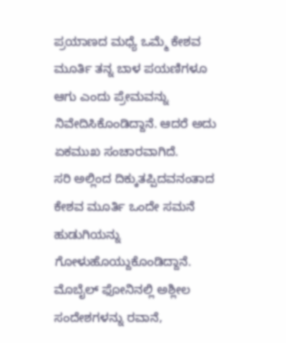ಪ್ರಯಾಣದ ಮಧ್ಯೆ ಒಮ್ಮೆ ಕೇಶವ ಮೂರ್ತಿ ತನ್ನ ಬಾಳ ಪಯಣಿಗಳೂ ಆಗು ಎಂದು ಪ್ರೇಮವನ್ನು ನಿವೇದಿಸಿಕೊಂಡಿದ್ದಾನೆ. ಆದರೆ ಅದು ಏಕಮುಖ ಸಂಚಾರವಾಗಿದೆ.
ಸರಿ ಅಲ್ಲಿಂದ ದಿಕ್ಕುತಪ್ಪಿದವನಂತಾದ ಕೇಶವ ಮೂರ್ತಿ ಒಂದೇ ಸಮನೆ ಹುಡುಗಿಯನ್ನು ಗೋಳುಹೊಯ್ದುಕೊಂಡಿದ್ದಾನೆ. ಮೊಬೈಲ್ ಫೋನಿನಲ್ಲಿ ಅಶ್ಲೀಲ ಸಂದೇಶಗಳನ್ನು ರವಾನೆ,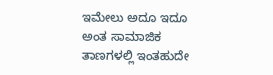ಇಮೇಲು ಅದೂ ಇದೂ ಅಂತ ಸಾಮಾಜಿಕ ತಾಣಗಳಲ್ಲಿ ಇಂತಹುದೇ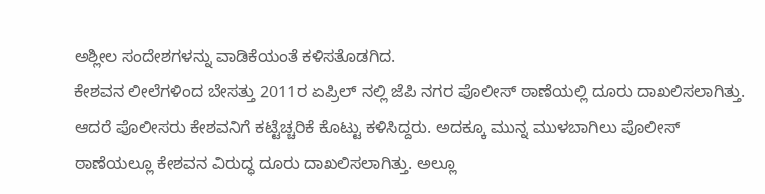ಅಶ್ಲೀಲ ಸಂದೇಶಗಳನ್ನು ವಾಡಿಕೆಯಂತೆ ಕಳಿಸತೊಡಗಿದ.
ಕೇಶವನ ಲೀಲೆಗಳಿಂದ ಬೇಸತ್ತು 2011ರ ಏಪ್ರಿಲ್ ನಲ್ಲಿ ಜೆಪಿ ನಗರ ಪೊಲೀಸ್ ಠಾಣೆಯಲ್ಲಿ ದೂರು ದಾಖಲಿಸಲಾಗಿತ್ತು. ಆದರೆ ಪೊಲೀಸರು ಕೇಶವನಿಗೆ ಕಟ್ಟೆಚ್ಚರಿಕೆ ಕೊಟ್ಟು ಕಳಿಸಿದ್ದರು. ಅದಕ್ಕೂ ಮುನ್ನ ಮುಳಬಾಗಿಲು ಪೊಲೀಸ್ ಠಾಣೆಯಲ್ಲೂ ಕೇಶವನ ವಿರುದ್ಧ ದೂರು ದಾಖಲಿಸಲಾಗಿತ್ತು. ಅಲ್ಲೂ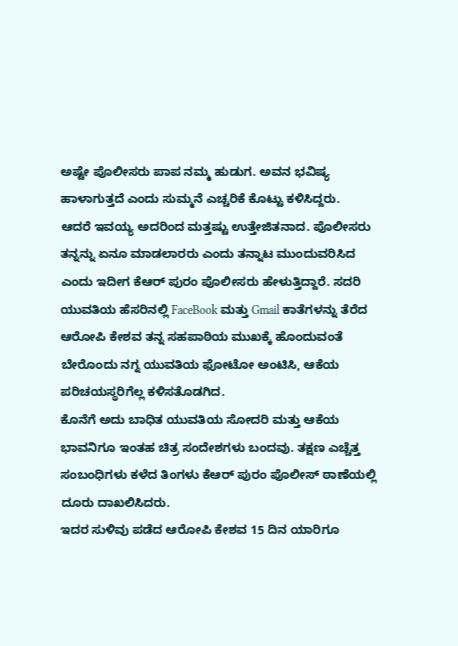ಅಷ್ಟೇ ಪೊಲೀಸರು ಪಾಪ ನಮ್ಮ ಹುಡುಗ. ಅವನ ಭವಿಷ್ಯ ಹಾಳಾಗುತ್ತದೆ ಎಂದು ಸುಮ್ಮನೆ ಎಚ್ಚರಿಕೆ ಕೊಟ್ಟು ಕಳಿಸಿದ್ದರು.
ಆದರೆ ಇವಯ್ಯ ಅದರಿಂದ ಮತ್ತಷ್ಟು ಉತ್ತೇಜಿತನಾದ. ಪೊಲೀಸರು ತನ್ನನ್ನು ಏನೂ ಮಾಡಲಾರರು ಎಂದು ತನ್ನಾಟ ಮುಂದುವರಿಸಿದ ಎಂದು ಇದೀಗ ಕೆಆರ್ ಪುರಂ ಪೊಲೀಸರು ಹೇಳುತ್ತಿದ್ದಾರೆ. ಸದರಿ ಯುವತಿಯ ಹೆಸರಿನಲ್ಲಿ FaceBook ಮತ್ತು Gmail ಕಾತೆಗಳನ್ನು ತೆರೆದ ಆರೋಪಿ ಕೇಶವ ತನ್ನ ಸಹಪಾಠಿಯ ಮುಖಕ್ಕೆ ಹೊಂದುವಂತೆ ಬೇರೊಂದು ನಗ್ನ ಯುವತಿಯ ಫೋಟೋ ಅಂಟಿಸಿ, ಆಕೆಯ ಪರಿಚಯಸ್ಥರಿಗೆಲ್ಲ ಕಳಿಸತೊಡಗಿದ.
ಕೊನೆಗೆ ಅದು ಬಾಧಿತ ಯುವತಿಯ ಸೋದರಿ ಮತ್ತು ಆಕೆಯ ಭಾವನಿಗೂ ಇಂತಹ ಚಿತ್ರ ಸಂದೇಶಗಳು ಬಂದವು. ತಕ್ಷಣ ಎಚ್ಚೆತ್ತ ಸಂಬಂಧಿಗಳು ಕಳೆದ ತಿಂಗಳು ಕೆಆರ್ ಪುರಂ ಪೊಲೀಸ್ ಠಾಣೆಯಲ್ಲಿ ದೂರು ದಾಖಲಿಸಿದರು.
ಇದರ ಸುಳಿವು ಪಡೆದ ಆರೋಪಿ ಕೇಶವ 15 ದಿನ ಯಾರಿಗೂ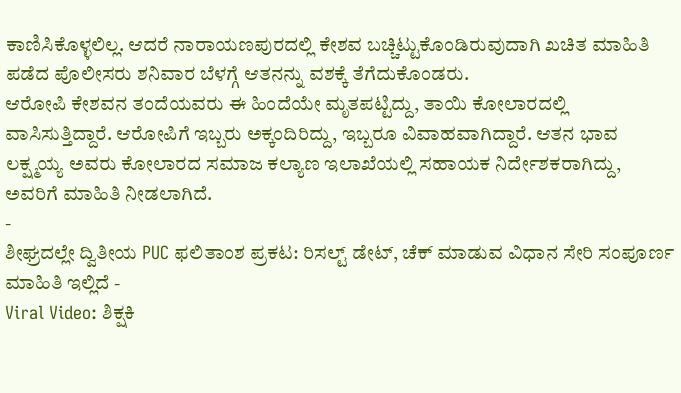ಕಾಣಿಸಿಕೊಳ್ಳಲಿಲ್ಲ. ಆದರೆ ನಾರಾಯಣಪುರದಲ್ಲಿ ಕೇಶವ ಬಚ್ಚಿಟ್ಟುಕೊಂಡಿರುವುದಾಗಿ ಖಚಿತ ಮಾಹಿತಿ ಪಡೆದ ಪೊಲೀಸರು ಶನಿವಾರ ಬೆಳಗ್ಗೆ ಆತನನ್ನು ವಶಕ್ಕೆ ತೆಗೆದುಕೊಂಡರು.
ಆರೋಪಿ ಕೇಶವನ ತಂದೆಯವರು ಈ ಹಿಂದೆಯೇ ಮೃತಪಟ್ಟಿದ್ದು, ತಾಯಿ ಕೋಲಾರದಲ್ಲಿ ವಾಸಿಸುತ್ತಿದ್ದಾರೆ. ಆರೋಪಿಗೆ ಇಬ್ಬರು ಅಕ್ಕಂದಿರಿದ್ದು, ಇಬ್ಬರೂ ವಿವಾಹವಾಗಿದ್ದಾರೆ. ಆತನ ಭಾವ ಲಕ್ಷ್ಮಯ್ಯ ಅವರು ಕೋಲಾರದ ಸಮಾಜ ಕಲ್ಯಾಣ ಇಲಾಖೆಯಲ್ಲಿ ಸಹಾಯಕ ನಿರ್ದೇಶಕರಾಗಿದ್ದು, ಅವರಿಗೆ ಮಾಹಿತಿ ನೀಡಲಾಗಿದೆ.
-
ಶೀಘ್ರದಲ್ಲೇ ದ್ವಿತೀಯ PUC ಫಲಿತಾಂಶ ಪ್ರಕಟ: ರಿಸಲ್ಟ್ ಡೇಟ್, ಚೆಕ್ ಮಾಡುವ ವಿಧಾನ ಸೇರಿ ಸಂಪೂರ್ಣ ಮಾಹಿತಿ ಇಲ್ಲಿದೆ -
Viral Video: ಶಿಕ್ಷಕಿ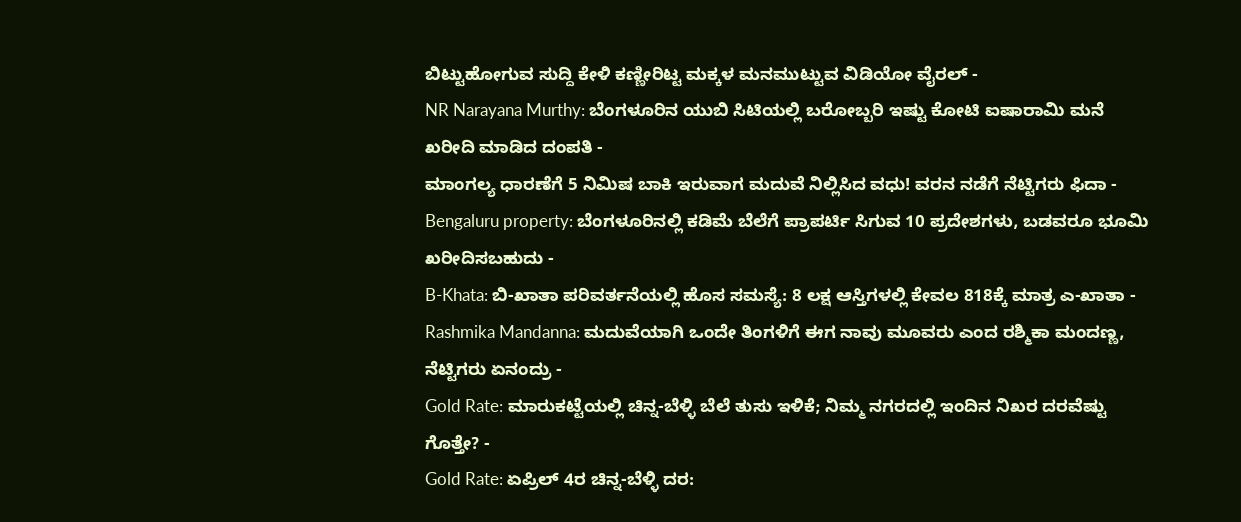ಬಿಟ್ಟುಹೋಗುವ ಸುದ್ದಿ ಕೇಳಿ ಕಣ್ಣೀರಿಟ್ಟ ಮಕ್ಕಳ ಮನಮುಟ್ಟುವ ವಿಡಿಯೋ ವೈರಲ್ -
NR Narayana Murthy: ಬೆಂಗಳೂರಿನ ಯುಬಿ ಸಿಟಿಯಲ್ಲಿ ಬರೋಬ್ಬರಿ ಇಷ್ಟು ಕೋಟಿ ಐಷಾರಾಮಿ ಮನೆ ಖರೀದಿ ಮಾಡಿದ ದಂಪತಿ -
ಮಾಂಗಲ್ಯ ಧಾರಣೆಗೆ 5 ನಿಮಿಷ ಬಾಕಿ ಇರುವಾಗ ಮದುವೆ ನಿಲ್ಲಿಸಿದ ವಧು! ವರನ ನಡೆಗೆ ನೆಟ್ಟಿಗರು ಫಿದಾ -
Bengaluru property: ಬೆಂಗಳೂರಿನಲ್ಲಿ ಕಡಿಮೆ ಬೆಲೆಗೆ ಪ್ರಾಪರ್ಟಿ ಸಿಗುವ 10 ಪ್ರದೇಶಗಳು, ಬಡವರೂ ಭೂಮಿ ಖರೀದಿಸಬಹುದು -
B-Khata: ಬಿ-ಖಾತಾ ಪರಿವರ್ತನೆಯಲ್ಲಿ ಹೊಸ ಸಮಸ್ಯೆ: 8 ಲಕ್ಷ ಆಸ್ತಿಗಳಲ್ಲಿ ಕೇವಲ 818ಕ್ಕೆ ಮಾತ್ರ ಎ-ಖಾತಾ -
Rashmika Mandanna: ಮದುವೆಯಾಗಿ ಒಂದೇ ತಿಂಗಳಿಗೆ ಈಗ ನಾವು ಮೂವರು ಎಂದ ರಶ್ಮಿಕಾ ಮಂದಣ್ಣ, ನೆಟ್ಟಿಗರು ಏನಂದ್ರು -
Gold Rate: ಮಾರುಕಟ್ಟೆಯಲ್ಲಿ ಚಿನ್ನ-ಬೆಳ್ಳಿ ಬೆಲೆ ತುಸು ಇಳಿಕೆ; ನಿಮ್ಮ ನಗರದಲ್ಲಿ ಇಂದಿನ ನಿಖರ ದರವೆಷ್ಟು ಗೊತ್ತೇ? -
Gold Rate: ಏಪ್ರಿಲ್ 4ರ ಚಿನ್ನ-ಬೆಳ್ಳಿ ದರ: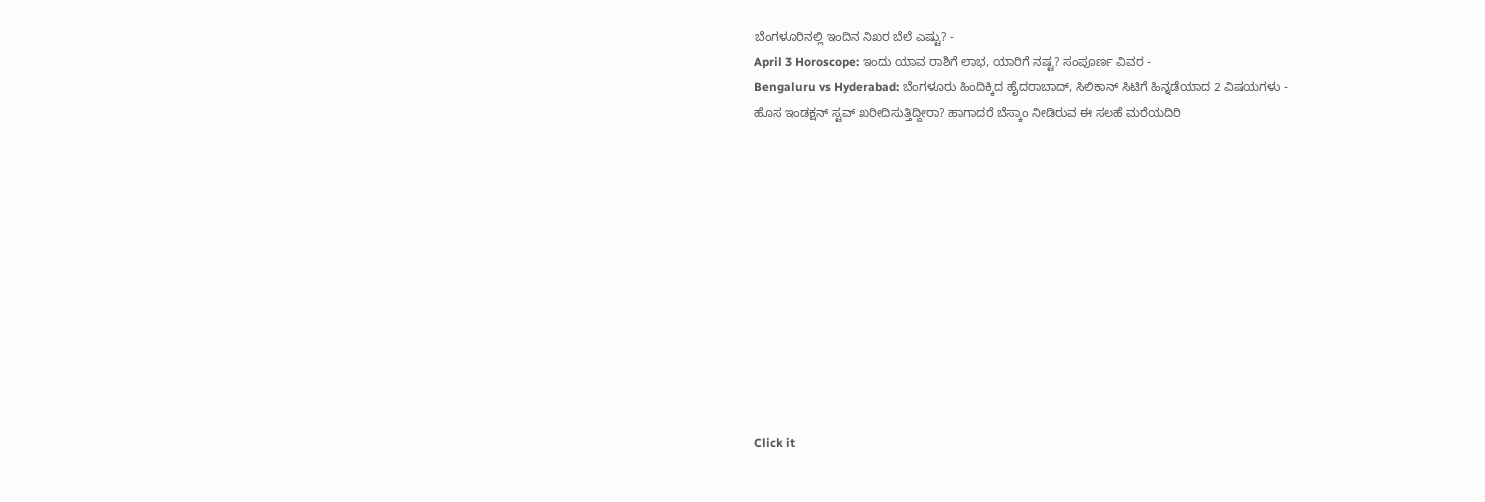ಬೆಂಗಳೂರಿನಲ್ಲಿ ಇಂದಿನ ನಿಖರ ಬೆಲೆ ಎಷ್ಟು? -
April 3 Horoscope: ಇಂದು ಯಾವ ರಾಶಿಗೆ ಲಾಭ, ಯಾರಿಗೆ ನಷ್ಟ? ಸಂಪೂರ್ಣ ವಿವರ -
Bengaluru vs Hyderabad: ಬೆಂಗಳೂರು ಹಿಂದಿಕ್ಕಿದ ಹೈದರಾಬಾದ್, ಸಿಲಿಕಾನ್ ಸಿಟಿಗೆ ಹಿನ್ನಡೆಯಾದ 2 ವಿಷಯಗಳು -
ಹೊಸ ಇಂಡಕ್ಷನ್ ಸ್ಟವ್ ಖರೀದಿಸುತ್ತಿದ್ದೀರಾ? ಹಾಗಾದರೆ ಬೆಸ್ಕಾಂ ನೀಡಿರುವ ಈ ಸಲಹೆ ಮರೆಯದಿರಿ












Click it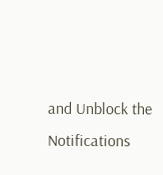and Unblock the Notifications